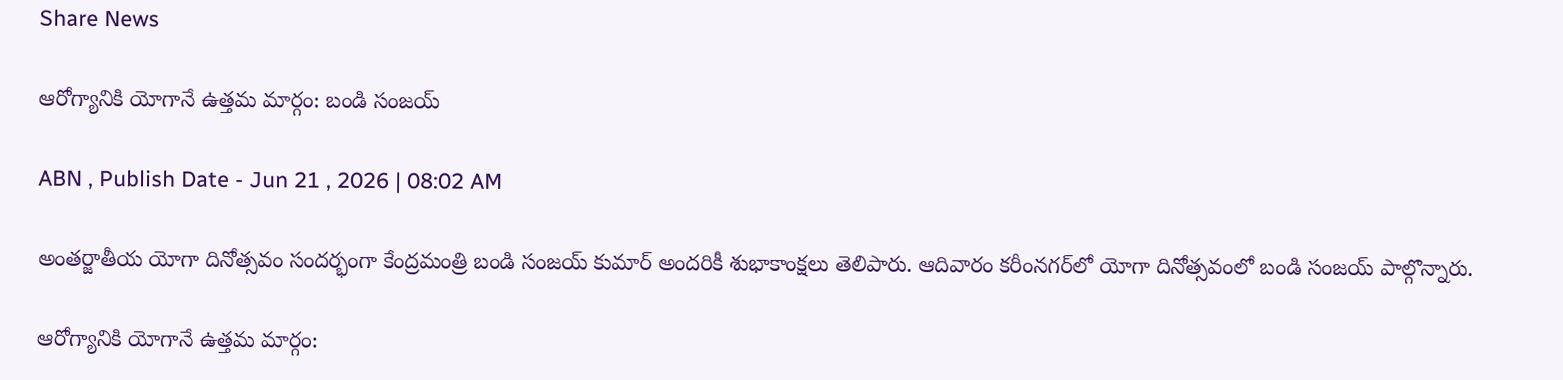Share News

ఆరోగ్యానికి యోగానే ఉత్తమ మార్గం: బండి సంజయ్

ABN , Publish Date - Jun 21 , 2026 | 08:02 AM

అంతర్జాతీయ యోగా దినోత్సవం సందర్భంగా కేంద్రమంత్రి బండి సంజయ్ కుమార్ అందరికీ శుభాకాంక్షలు తెలిపారు. ఆదివారం కరీంనగర్‌లో యోగా దినోత్సవంలో బండి సంజయ్ పాల్గొన్నారు.

ఆరోగ్యానికి యోగానే ఉత్తమ మార్గం: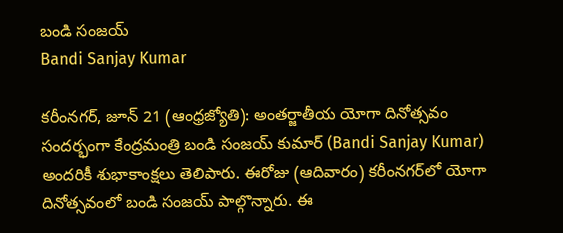బండి సంజయ్
Bandi Sanjay Kumar

కరీంనగర్, జూన్ 21 (ఆంధ్రజ్యోతి): అంతర్జాతీయ యోగా దినోత్సవం సందర్భంగా కేంద్రమంత్రి బండి సంజయ్ కుమార్ (Bandi Sanjay Kumar) అందరికీ శుభాకాంక్షలు తెలిపారు. ఈరోజు (ఆదివారం) కరీంనగర్‌లో యోగా దినోత్సవంలో బండి సంజయ్ పాల్గొన్నారు. ఈ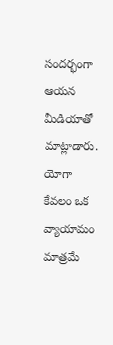సందర్భంగా ఆయన మీడియాతో మాట్లాడారు. యోగా కేవలం ఒక వ్యాయామం మాత్రమే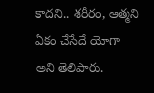కాదని.. శరీరం, ఆత్మని ఏకం చేసేదే యోగా అని తెలిపారు.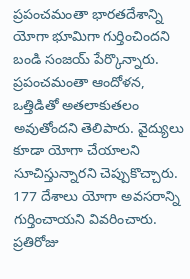ప్రపంచమంతా భారతదేశాన్ని యోగా భూమిగా గుర్తించిందని బండి సంజయ్ పేర్కొన్నారు. ప్రపంచమంతా ఆందోళన, ఒత్తిడితో అతలాకుతలం అవుతోందని తెలిపారు. వైద్యులు కూడా యోగా చేయాలని సూచిస్తున్నారని చెప్పుకొచ్చారు. 177 దేశాలు యోగా అవసరాన్ని గుర్తించాయని వివరించారు. ప్రతిరోజు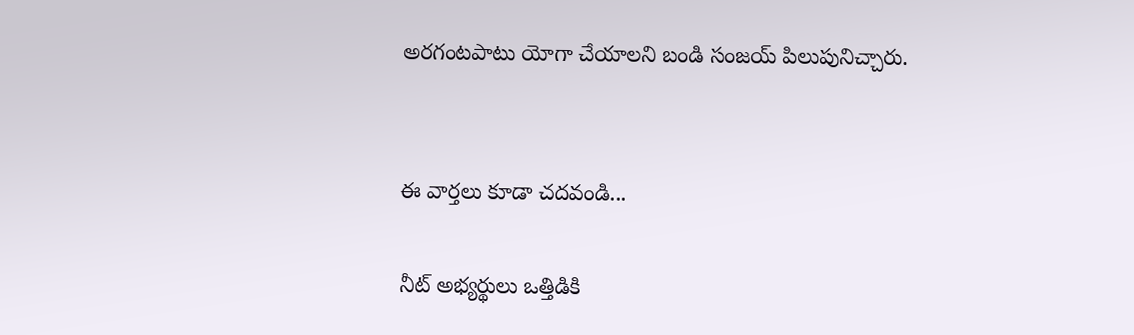అరగంటపాటు యోగా చేయాలని బండి సంజయ్ పిలుపునిచ్చారు.


ఈ వార్తలు కూడా చదవండి...

నీట్ అభ్యర్థులు ఒత్తిడికి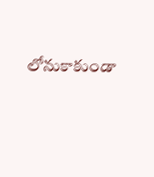లోనుకాకుండా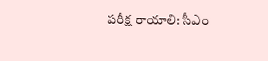పరీక్ష రాయాలి: సీఎం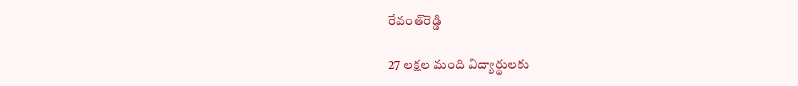రేవంత్‌రెడ్డి

27 లక్షల మంది విద్యార్థులకు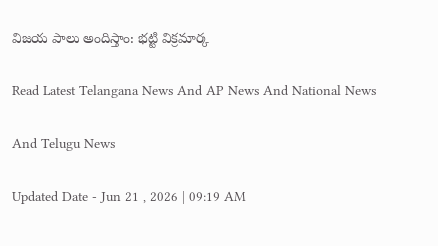విజయ పాలు అందిస్తాం: భట్టి విక్రమార్క

Read Latest Telangana News And AP News And National News

And Telugu News

Updated Date - Jun 21 , 2026 | 09:19 AM